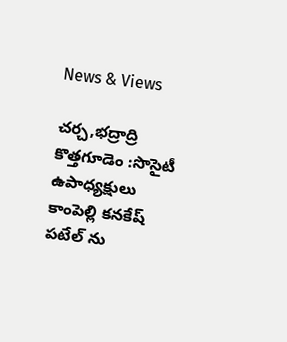News & Views

చర్చ,భద్రాద్రి కొత్తగూడెం :సొసైటీ ఉపాధ్యక్షులు కాంపెల్లి కనకేష్ పటేల్ ను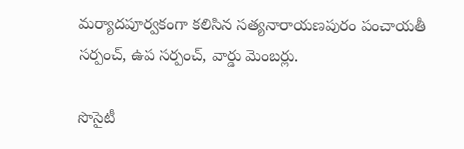మర్యాదపూర్వకంగా కలిసిన సత్యనారాయణపురం పంచాయతీ సర్పంచ్, ఉప సర్పంచ్, వార్డు మెంబర్లు.

సొసైటీ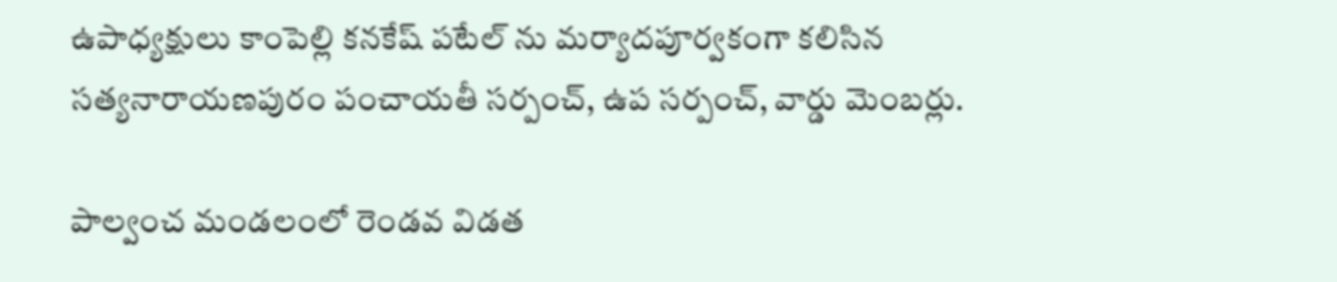ఉపాధ్యక్షులు కాంపెల్లి కనకేష్ పటేల్ ను మర్యాదపూర్వకంగా కలిసిన సత్యనారాయణపురం పంచాయతీ సర్పంచ్, ఉప సర్పంచ్, వార్డు మెంబర్లు.

పాల్వంచ మండలంలో రెండవ విడత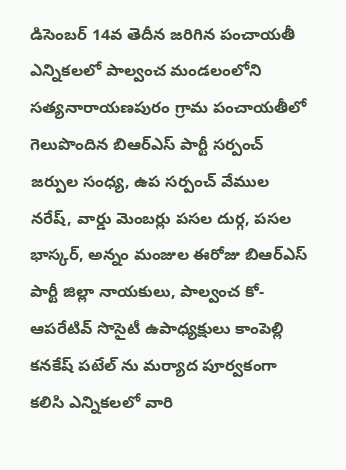డిసెంబర్ 14వ తెదీన జరిగిన పంచాయతీ ఎన్నికలలో పాల్వంచ మండలంలోని సత్యనారాయణపురం గ్రామ పంచాయతీలో గెలుపొందిన బిఆర్ఎస్ పార్టీ సర్పంచ్ జర్పుల సంధ్య, ఉప సర్పంచ్ వేముల నరేష్, వార్డు మెంబర్లు పసల దుర్గ, పసల భాస్కర్, అన్నం మంజుల ఈరోజు బిఆర్ఎస్ పార్టీ జిల్లా నాయకులు, పాల్వంచ కో-ఆపరేటివ్ సొసైటీ ఉపాధ్యక్షులు కాంపెల్లి కనకేష్ పటేల్ ను మర్యాద పూర్వకంగా కలిసి ఎన్నికలలో వారి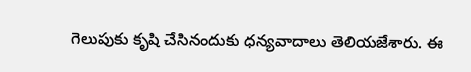గెలుపుకు కృషి చేసినందుకు ధన్యవాదాలు తెలియజేశారు. ఈ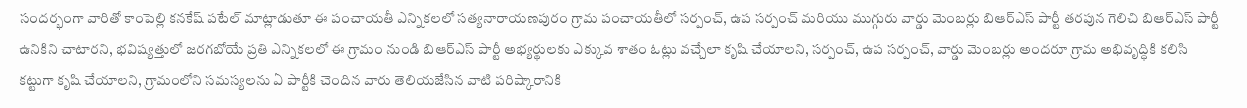సందర్భంగా వారితో కాంపెల్లి కనకేష్ పటేల్ మాట్లాడుతూ ఈ పంచాయతీ ఎన్నికలలో సత్యనారాయణపురం గ్రామ పంచాయతీలో సర్పంచ్, ఉప సర్పంచ్ మరియు ముగ్గురు వార్డు మెంబర్లు బిఆర్ఎస్ పార్టీ తరపున గెలిచి బిఆర్ఎస్ పార్టీ ఉనికిని చాటారని, భవిష్యత్తులో జరగబోయే ప్రతి ఎన్నికలలో ఈ గ్రామం నుండి బిఆర్ఎస్ పార్టీ అభ్యర్థులకు ఎక్కువ శాతం ఓట్లు వచ్చేలా కృషి చేయాలని, సర్పంచ్, ఉప సర్పంచ్, వార్డు మెంబర్లు అందరూ గ్రామ అభివృద్ధికి కలిసి కట్టుగా కృషి చేయాలని, గ్రామంలోని సమస్యలను ఏ పార్టీకి చెందిన వారు తెలియజేసిన వాటి పరిష్కారానికి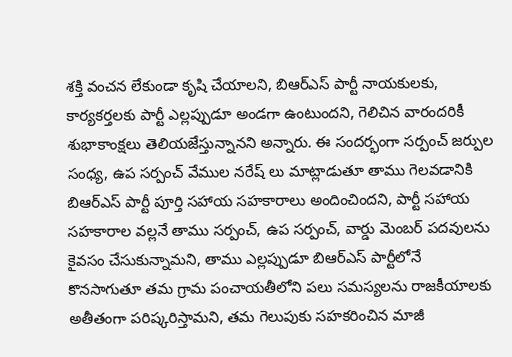శక్తి వంచన లేకుండా కృషి చేయాలని, బిఆర్ఎస్ పార్టీ నాయకులకు, కార్యకర్తలకు పార్టీ ఎల్లప్పుడూ అండగా ఉంటుందని, గెలిచిన వారందరికీ శుభాకాంక్షలు తెలియజేస్తున్నానని అన్నారు. ఈ సందర్భంగా సర్పంచ్ జర్పుల సంధ్య, ఉప సర్పంచ్ వేముల నరేష్ లు మాట్లాడుతూ తాము గెలవడానికి బిఆర్ఎస్ పార్టీ పూర్తి సహాయ సహకారాలు అందించిందని, పార్టీ సహాయ సహకారాల వల్లనే తాము సర్పంచ్, ఉప సర్పంచ్, వార్డు మెంబర్ పదవులను కైవసం చేసుకున్నామని, తాము ఎల్లప్పుడూ బిఆర్ఎస్ పార్టీలోనే కొనసాగుతూ తమ గ్రామ పంచాయతీలోని పలు సమస్యలను రాజకీయాలకు అతీతంగా పరిష్కరిస్తామని, తమ గెలుపుకు సహకరించిన మాజీ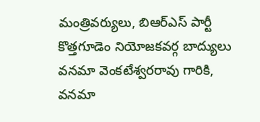మంత్రివర్యులు, బిఆర్ఎస్ పార్టీ కొత్తగూడెం నియోజకవర్గ బాద్యులు వనమా వెంకటేశ్వరరావు గారికి, వనమా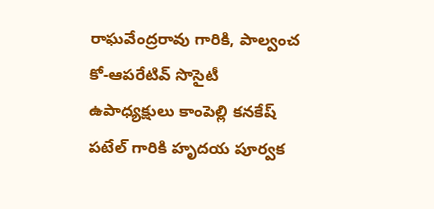రాఘవేంద్రరావు గారికి, పాల్వంచ కో-ఆపరేటివ్ సొసైటీ ఉపాధ్యక్షులు కాంపెల్లి కనకేష్ పటేల్ గారికి హృదయ పూర్వక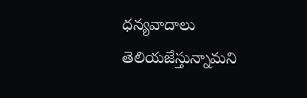ధన్యవాదాలు తెలియజేస్తున్నామని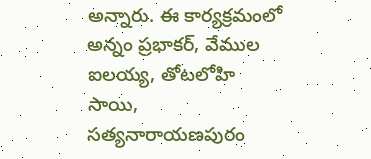అన్నారు. ఈ కార్యక్రమంలో అన్నం ప్రభాకర్, వేముల ఐలయ్య, తోటలోహి సాయి, సత్యనారాయణపురం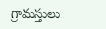గ్రామస్తులు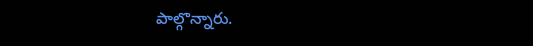పాల్గొన్నారు.